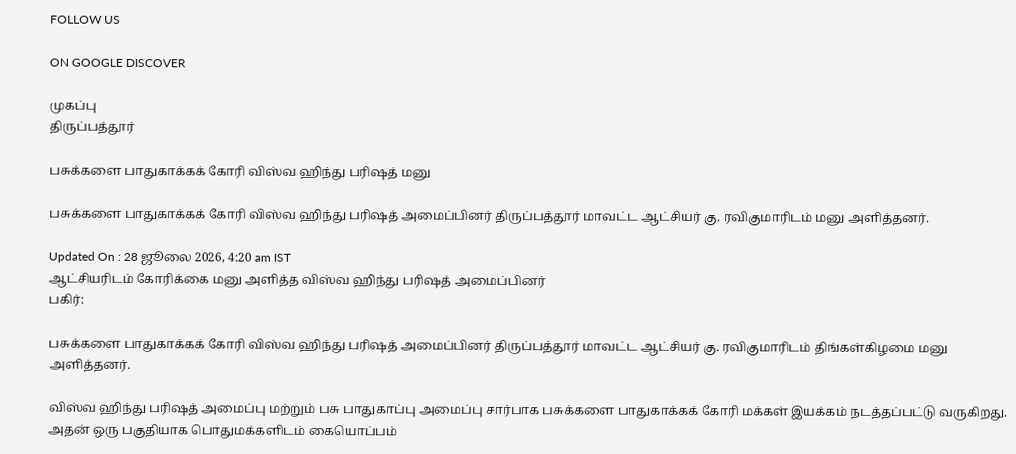FOLLOW US

ON GOOGLE DISCOVER

முகப்பு
திருப்பத்தூர்

பசுக்களை பாதுகாக்கக் கோரி விஸ்வ ஹிந்து பரிஷத் மனு

பசுக்களை பாதுகாக்கக் கோரி விஸ்வ ஹிந்து பரிஷத் அமைப்பினர் திருப்பத்தூர் மாவட்ட ஆட்சியர் கு. ரவிகுமாரிடம் மனு அளித்தனர்.

Updated On : 28 ஜூலை 2026, 4:20 am IST
ஆட்சியரிடம் கோரிக்கை மனு அளித்த விஸ்வ ஹிந்து பரிஷத் அமைப்பினர்
பகிர்:

பசுக்களை பாதுகாக்கக் கோரி விஸ்வ ஹிந்து பரிஷத் அமைப்பினர் திருப்பத்தூர் மாவட்ட ஆட்சியர் கு. ரவிகுமாரிடம் திங்கள்கிழமை மனு அளித்தனர்.

விஸ்வ ஹிந்து பரிஷத் அமைப்பு மற்றும் பசு பாதுகாப்பு அமைப்பு சார்பாக பசுக்களை பாதுகாக்கக் கோரி மக்கள் இயக்கம் நடத்தப்பட்டு வருகிறது. அதன் ஒரு பகுதியாக பொதுமக்களிடம் கையொப்பம்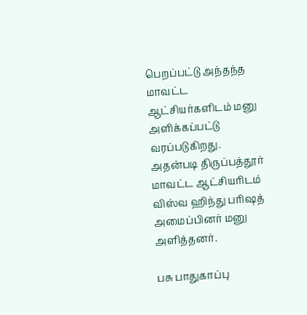பெறப்பட்டு அந்தந்த மாவட்ட ஆட்சியர்களிடம் மனு அளிக்கப்பட்டு வரப்படுகிறது. அதன்படி திருப்பத்தூர் மாவட்ட ஆட்சியரிடம் விஸ்வ ஹிந்து பரிஷத் அமைப்பினர் மனு அளித்தனர்.

பசு பாதுகாப்பு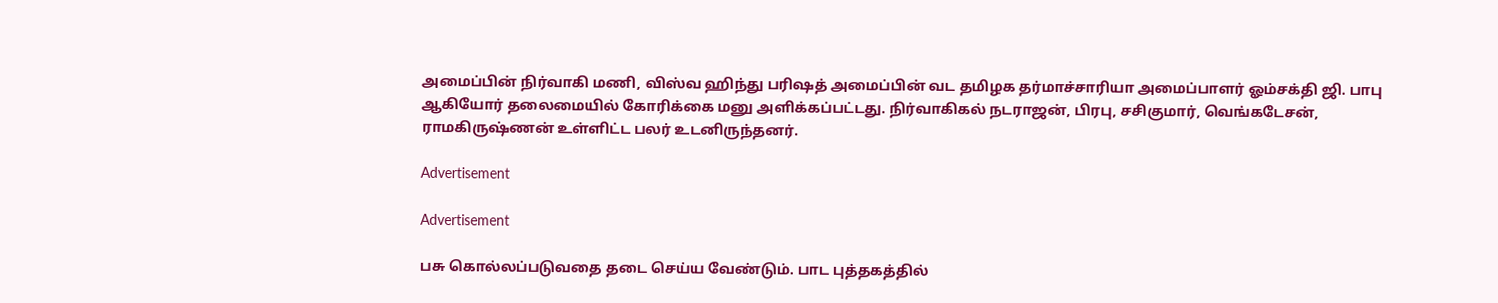அமைப்பின் நிர்வாகி மணி, விஸ்வ ஹிந்து பரிஷத் அமைப்பின் வட தமிழக தர்மாச்சாரியா அமைப்பாளர் ஓம்சக்தி ஜி. பாபு ஆகியோர் தலைமையில் கோரிக்கை மனு அளிக்கப்பட்டது. நிர்வாகிகல் நடராஜன், பிரபு, சசிகுமார், வெங்கடேசன், ராமகிருஷ்ணன் உள்ளிட்ட பலர் உடனிருந்தனர்.

Advertisement

Advertisement

பசு கொல்லப்படுவதை தடை செய்ய வேண்டும். பாட புத்தகத்தில்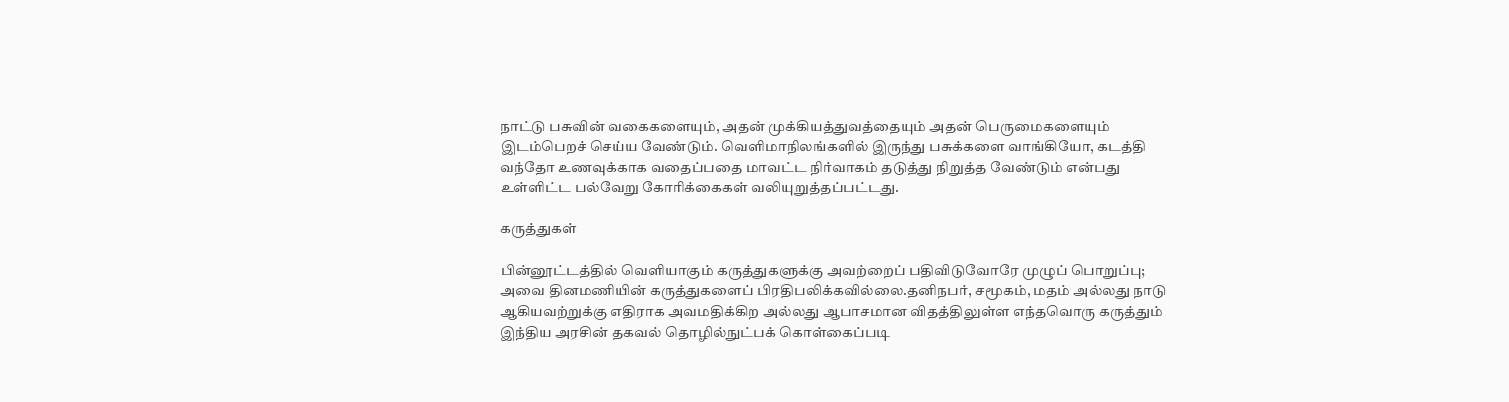நாட்டு பசுவின் வகைகளையும், அதன் முக்கியத்துவத்தையும் அதன் பெருமைகளையும் இடம்பெறச் செய்ய வேண்டும். வெளிமாநிலங்களில் இருந்து பசுக்களை வாங்கியோ, கடத்தி வந்தோ உணவுக்காக வதைப்பதை மாவட்ட நிர்வாகம் தடுத்து நிறுத்த வேண்டும் என்பது உள்ளிட்ட பல்வேறு கோரிக்கைகள் வலியுறுத்தப்பட்டது.

கருத்துகள்

பின்னூட்டத்தில் வெளியாகும் கருத்துகளுக்கு அவற்றைப் பதிவிடுவோரே முழுப் பொறுப்பு; அவை தினமணியின் கருத்துகளைப் பிரதிபலிக்கவில்லை.தனிநபர், சமூகம், மதம் அல்லது நாடு ஆகியவற்றுக்கு எதிராக அவமதிக்கிற அல்லது ஆபாசமான விதத்திலுள்ள எந்தவொரு கருத்தும் இந்திய அரசின் தகவல் தொழில்நுட்பக் கொள்கைப்படி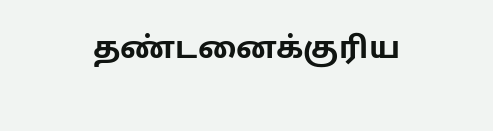தண்டனைக்குரிய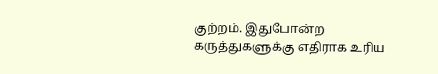குற்றம். இதுபோன்ற கருத்துகளுக்கு எதிராக உரிய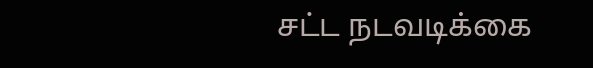சட்ட நடவடிக்கை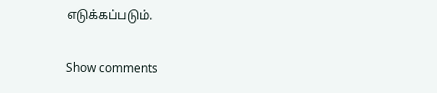எடுக்கப்படும்.

Show comments